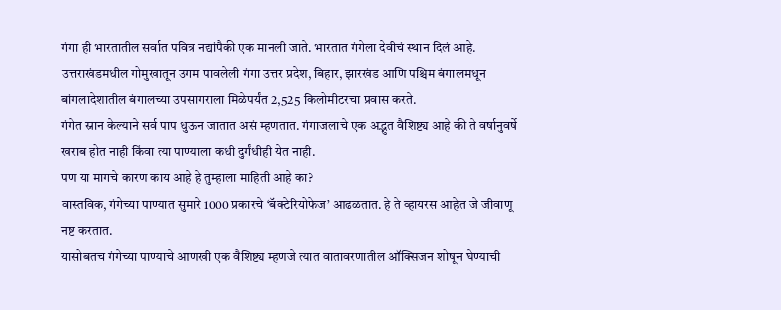गंगा ही भारतातील सर्वात पवित्र नद्यांपैकी एक मानली जाते. भारतात गंगेला देवीचं स्थान दिलं आहे.
उत्तराखंडमधील गोमुखातून उगम पावलेली गंगा उत्तर प्रदेश, बिहार, झारखंड आणि पश्चिम बंगालमधून बांगलादेशातील बंगालच्या उपसागराला मिळेपर्यंत 2,525 किलोमीटरचा प्रवास करते.
गंगेत स्नान केल्याने सर्व पाप धुऊन जातात असं म्हणतात. गंगाजलाचे एक अद्भुत वैशिष्ट्य आहे की ते वर्षानुवर्षे खराब होत नाही किंवा त्या पाण्याला कधी दुर्गंधीही येत नाही.
पण या मागचे कारण काय आहे हे तुम्हाला माहिती आहे का?
वास्तविक, गंगेच्या पाण्यात सुमारे 1000 प्रकारचे ‘बॅक्टेरियोफेज’ आढळतात. हे ते व्हायरस आहेत जे जीवाणू नष्ट करतात.
यासोबतच गंगेच्या पाण्याचे आणखी एक वैशिष्ट्य म्हणजे त्यात वातावरणातील ऑक्सिजन शोषून घेण्याची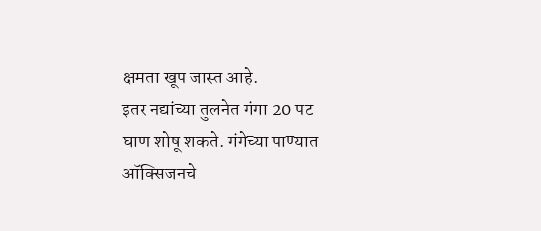क्षमता खूप जास्त आहे.
इतर नद्यांच्या तुलनेत गंगा 20 पट घाण शोषू शकते. गंगेच्या पाण्यात ऑक्सिजनचे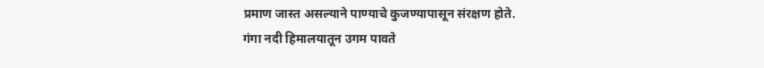प्रमाण जास्त असल्याने पाण्याचे कुजण्यापासून संरक्षण होते.
गंगा नदी हिमालयातून उगम पावते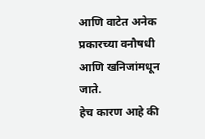आणि वाटेत अनेक प्रकारच्या वनौषधी आणि खनिजांमधून जाते.
हेच कारण आहे की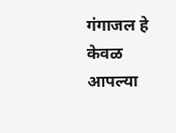गंगाजल हे केवळ आपल्या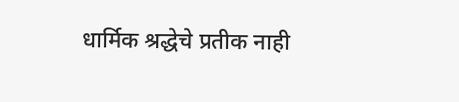धार्मिक श्रद्धेचे प्रतीक नाही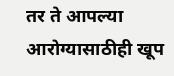तर ते आपल्या आरोग्यासाठीही खूप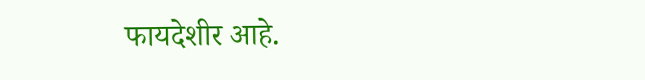फायदेशीर आहे.